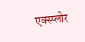एक्स्प्लोर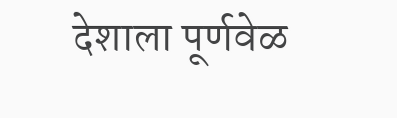देशाला पूर्णवेळ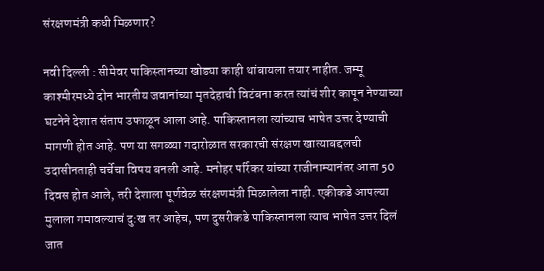संरक्षणमंत्री कधी मिळणार?

नवी दिल्ली : सीमेवर पाकिस्तानच्या खोड्या काही थांबायला तयार नाहीत. जम्मू काश्मीरमध्ये दोन भारतीय जवानांच्या मृतदेहाची विटंबना करत त्यांचं शीर कापून नेण्याच्या घटनेने देशात संताप उफाळून आला आहे. पाकिस्तानला त्यांच्याच भाषेत उत्तर देण्याची मागणी होत आहे. पण या सगळ्या गदारोळात सरकारची संरक्षण खात्याबद्दलची उदासीनताही चर्चेचा विषय बनली आहे. मनोहर पर्रिकर यांच्या राजीनाम्यानंतर आता 50 दिवस होत आले, तरी देशाला पूर्णवेळ संरक्षणमंत्री मिळालेला नाही. एकीकडे आपल्या मुलाला गमावल्याचं दु:ख तर आहेच, पण दुसरीकडे पाकिस्तानला त्याच भाषेत उत्तर दिलं जात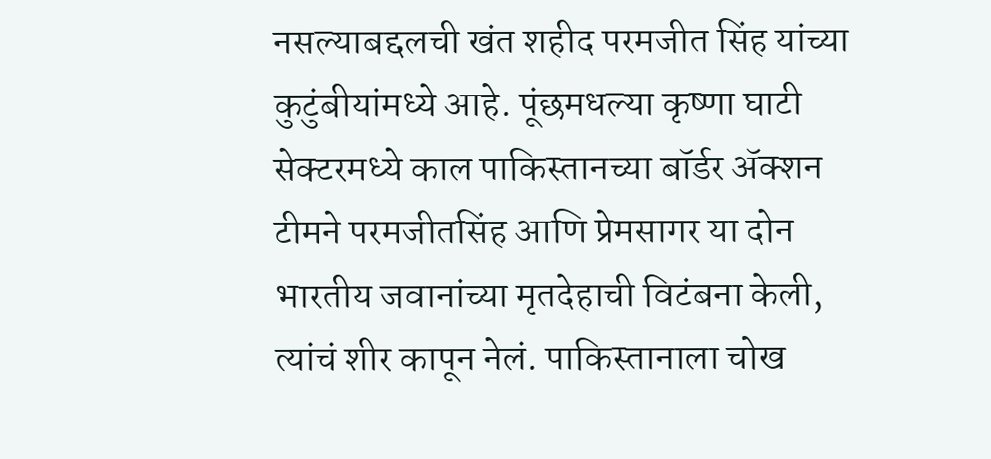नसल्याबद्दलची खंत शहीद परमजीत सिंह यांच्या कुटुंबीयांमध्ये आहे. पूंछमधल्या कृष्णा घाटी सेक्टरमध्ये काल पाकिस्तानच्या बॉर्डर ॲक्शन टीमने परमजीतसिंह आणि प्रेमसागर या दोन भारतीय जवानांच्या मृतदेहाची विटंबना केली, त्यांचं शीर कापून नेलं. पाकिस्तानाला चोख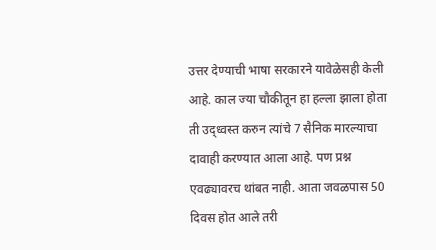उत्तर देण्याची भाषा सरकारने यावेळेसही केली आहे. काल ज्या चौकीतून हा हल्ला झाला होता ती उद्ध्वस्त करुन त्यांचे 7 सैनिक मारल्याचा दावाही करण्यात आला आहे. पण प्रश्न एवढ्यावरच थांबत नाही. आता जवळपास 50 दिवस होत आले तरी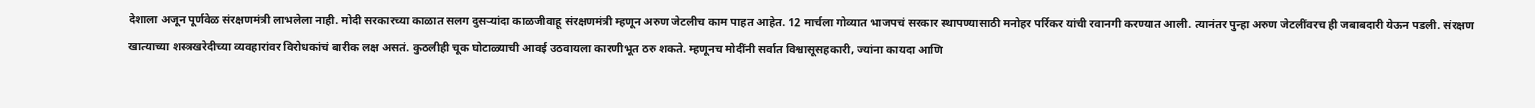देशाला अजून पूर्णवेळ संरक्षणमंत्री लाभलेला नाही. मोदी सरकारच्या काळात सलग दुसऱ्यांदा काळजीवाहू संरक्षणमंत्री म्हणून अरुण जेटलीच काम पाहत आहेत. 12 मार्चला गोव्यात भाजपचं सरकार स्थापण्यासाठी मनोहर पर्रिकर यांची रवानगी करण्यात आली. त्यानंतर पुन्हा अरुण जेटलींवरच ही जबाबदारी येऊन पडली. संरक्षण खात्याच्या शस्त्रखरेदीच्या व्यवहारांवर विरोधकांचं बारीक लक्ष असतं. कुठलीही चूक घोटाळ्याची आवई उठवायला कारणीभूत ठरु शकते. म्हणूनच मोदींनी सर्वात विश्वासूसहकारी, ज्यांना कायदा आणि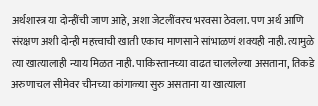अर्थशास्त्र या दोन्हींची जाण आहे, अशा जेटलींवरच भरवसा ठेवला. पण अर्थ आणि संरक्षण अशी दोन्ही महत्त्वाची खाती एकाच माणसाने सांभाळणं शक्यही नाही. त्यामुळे त्या खात्यालाही न्याय मिळत नाही. पाकिस्तानच्या वाढत चाललेल्या असताना, तिकडे अरुणाचल सीमेवर चीनच्या कांगाळ्या सुरु असताना या खात्याला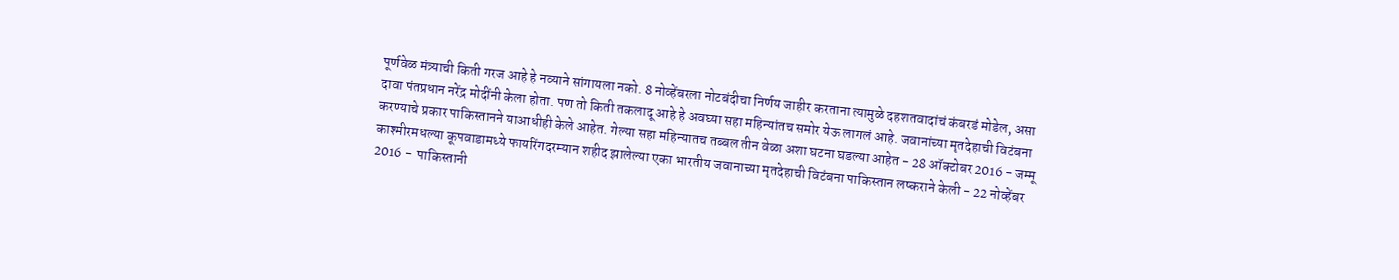पूर्णवेळ मंत्र्याची किती गरज आहे हे नव्याने सांगायला नको. 8 नोव्हेंबरला नोटबंदीचा निर्णय जाहीर करताना त्यामुळे दहशतवादांचं कंबरडं मोडेल, असा दावा पंतप्रधान नरेंद्र मोदींनी केला होता. पण तो किती तकलादू आहे हे अवघ्या सहा महिन्यांतच समोर येऊ लागलं आहे. जवानांच्या मृतदेहाची विटंबना करण्याचे प्रकार पाकिस्तानने याआधीही केले आहेत. गेल्या सहा महिन्यातच तब्बल तीन वेळा अशा घटना घडल्या आहेत - 28 ऑक्टोबर 2016 - जम्मू काश्मीरमधल्या कूपवाडामध्ये फायरिंगदरम्यान शहीद झालेल्या एका भारतीय जवानाच्या मृतदेहाची विटंबना पाकिस्तान लष्कराने केली - 22 नोव्हेंबर 2016 -  पाकिस्तानी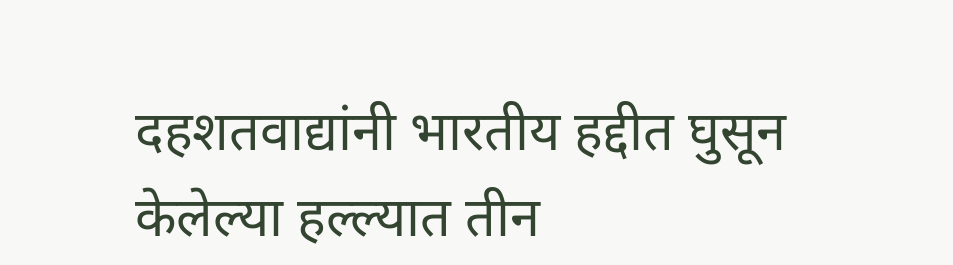दहशतवाद्यांनी भारतीय हद्दीत घुसून केलेल्या हल्ल्यात तीन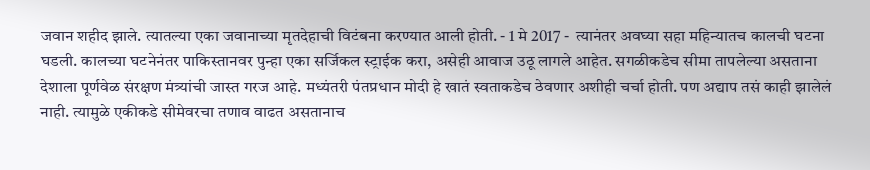जवान शहीद झाले. त्यातल्या एका जवानाच्या मृतदेहाची विटंबना करण्यात आली होती. - 1 मे 2017 -  त्यानंतर अवघ्या सहा महिन्यातच कालची घटना घडली. कालच्या घटनेनंतर पाकिस्तानवर पुन्हा एका सर्जिकल स्ट्राईक करा, असेही आवाज उठू लागले आहेत. सगळीकडेच सीमा तापलेल्या असताना देशाला पूर्णवेळ संरक्षण मंत्र्यांची जास्त गरज आहे. मध्यंतरी पंतप्रधान मोदी हे खातं स्वताकडेच ठेवणार अशीही चर्चा होती. पण अद्याप तसं काही झालेलं नाही. त्यामुळे एकीकडे सीमेवरचा तणाव वाढत असतानाच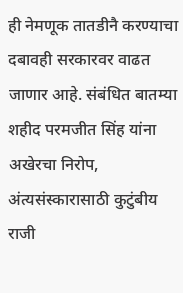ही नेमणूक तातडीनै करण्याचा दबावही सरकारवर वाढत जाणार आहे. संबंधित बातम्या शहीद परमजीत सिंह यांना अखेरचा निरोप, अंत्यसंस्कारासाठी कुटुंबीय राजी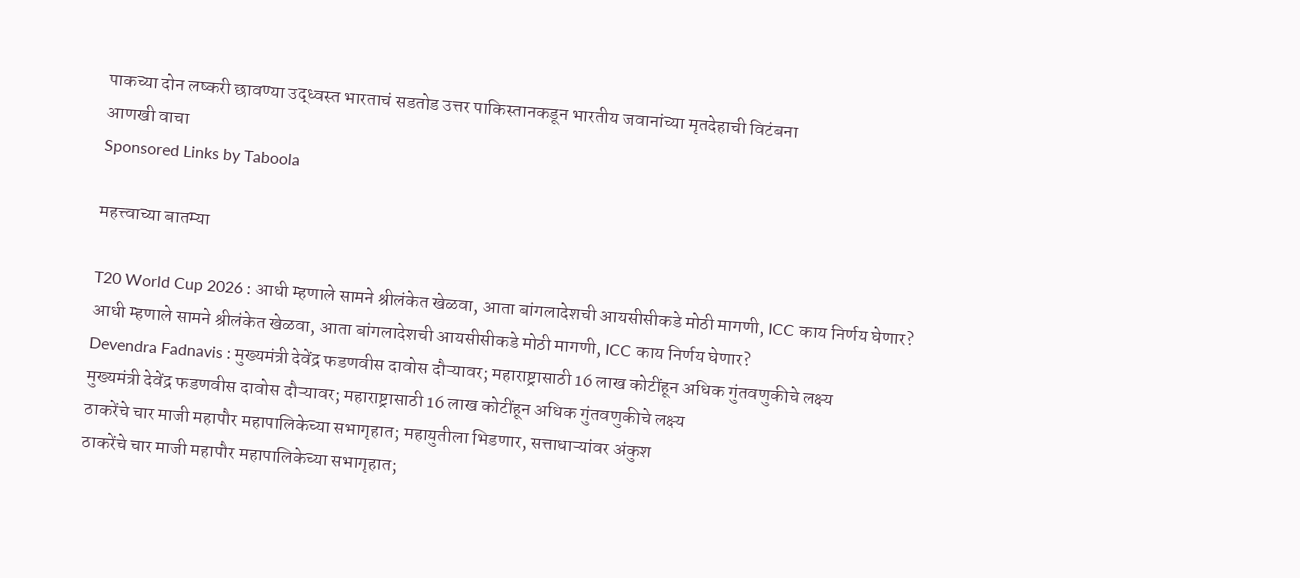पाकच्या दोन लष्करी छावण्या उद्ध्वस्त भारताचं सडतोड उत्तर पाकिस्तानकडून भारतीय जवानांच्या मृतदेहाची विटंबना
आणखी वाचा
Sponsored Links by Taboola

महत्त्वाच्या बातम्या

T20 World Cup 2026 : आधी म्हणाले सामने श्रीलंकेत खेळवा, आता बांगलादेशची आयसीसीकडे मोठी मागणी, ICC काय निर्णय घेणार?
आधी म्हणाले सामने श्रीलंकेत खेळवा, आता बांगलादेशची आयसीसीकडे मोठी मागणी, ICC काय निर्णय घेणार?
Devendra Fadnavis : मुख्यमंत्री देवेंद्र फडणवीस दावोस दौऱ्यावर; महाराष्ट्रासाठी 16 लाख कोटींहून अधिक गुंतवणुकीचे लक्ष्य
मुख्यमंत्री देवेंद्र फडणवीस दावोस दौऱ्यावर; महाराष्ट्रासाठी 16 लाख कोटींहून अधिक गुंतवणुकीचे लक्ष्य
ठाकरेंचे चार माजी महापौर महापालिकेच्या सभागृहात; महायुतीला भिडणार, सत्ताधाऱ्यांवर अंकुश
ठाकरेंचे चार माजी महापौर महापालिकेच्या सभागृहात;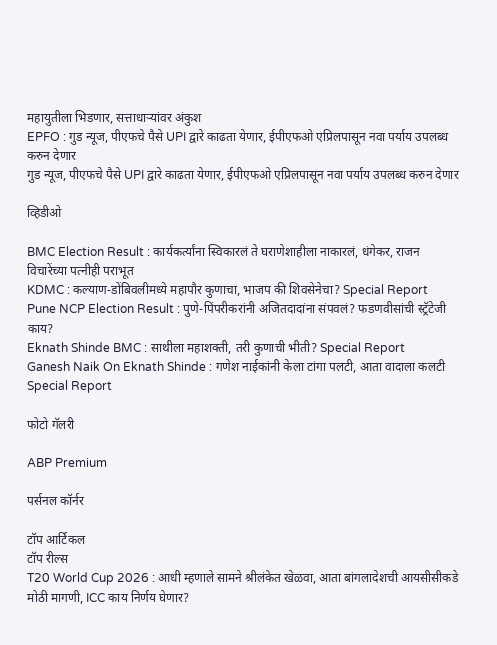महायुतीला भिडणार, सत्ताधाऱ्यांवर अंकुश
EPFO : गुड न्यूज, पीएफचे पैसे UPI द्वारे काढता येणार, ईपीएफओ एप्रिलपासून नवा पर्याय उपलब्ध करुन देणार
गुड न्यूज, पीएफचे पैसे UPI द्वारे काढता येणार, ईपीएफओ एप्रिलपासून नवा पर्याय उपलब्ध करुन देणार

व्हिडीओ

BMC Election Result : कार्यकर्त्यांना स्विकारलं ते घराणेशाहीला नाकारलं, धंगेकर, राजन विचारेंच्या पत्नीही पराभूत
KDMC : कल्याण-डोंबिवलीमध्ये महापौर कुणाचा, भाजप की शिवसेनेचा? Special Report
Pune NCP Election Result : पुणे-पिंपरीकरांनी अजितदादांना संपवलं? फडणवीसांची स्ट्रॅटेजी काय?
Eknath Shinde BMC : साथीला महाशक्ती, तरी कुणाची भीती? Special Report
Ganesh Naik On Eknath Shinde : गणेश नाईकांनी केला टांगा पलटी, आता वादाला कलटी Special Report

फोटो गॅलरी

ABP Premium

पर्सनल कॉर्नर

टॉप आर्टिकल
टॉप रील्स
T20 World Cup 2026 : आधी म्हणाले सामने श्रीलंकेत खेळवा, आता बांगलादेशची आयसीसीकडे मोठी मागणी, ICC काय निर्णय घेणार?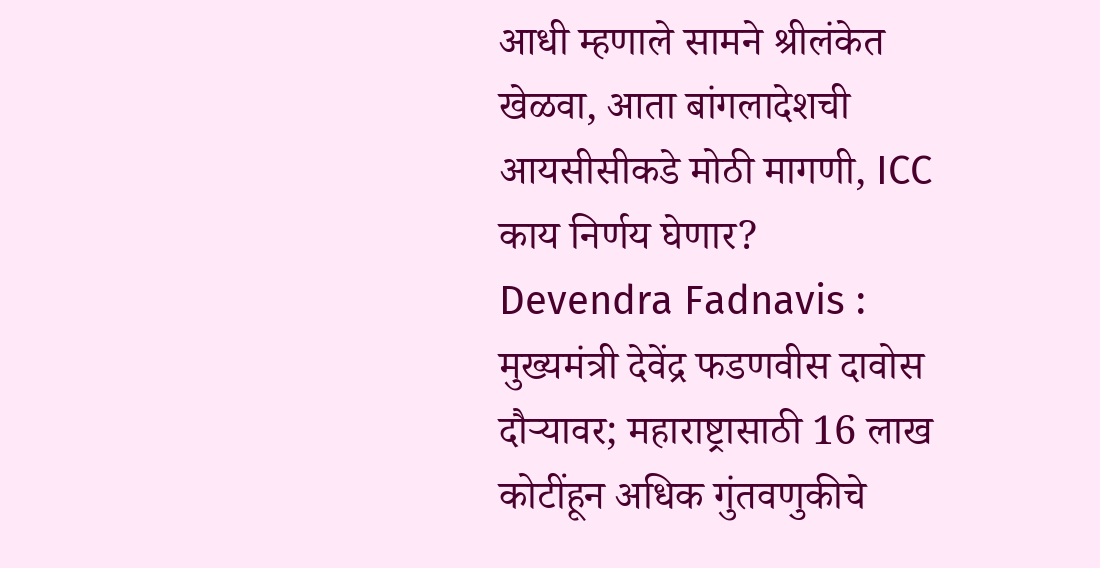आधी म्हणाले सामने श्रीलंकेत खेळवा, आता बांगलादेशची आयसीसीकडे मोठी मागणी, ICC काय निर्णय घेणार?
Devendra Fadnavis : मुख्यमंत्री देवेंद्र फडणवीस दावोस दौऱ्यावर; महाराष्ट्रासाठी 16 लाख कोटींहून अधिक गुंतवणुकीचे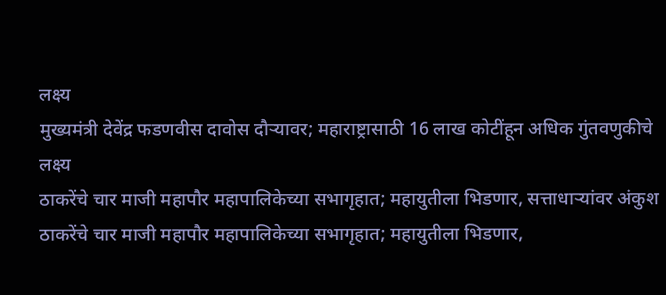लक्ष्य
मुख्यमंत्री देवेंद्र फडणवीस दावोस दौऱ्यावर; महाराष्ट्रासाठी 16 लाख कोटींहून अधिक गुंतवणुकीचे लक्ष्य
ठाकरेंचे चार माजी महापौर महापालिकेच्या सभागृहात; महायुतीला भिडणार, सत्ताधाऱ्यांवर अंकुश
ठाकरेंचे चार माजी महापौर महापालिकेच्या सभागृहात; महायुतीला भिडणार,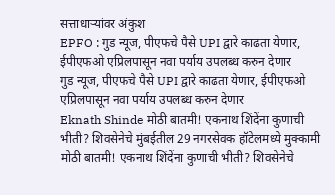सत्ताधाऱ्यांवर अंकुश
EPFO : गुड न्यूज, पीएफचे पैसे UPI द्वारे काढता येणार, ईपीएफओ एप्रिलपासून नवा पर्याय उपलब्ध करुन देणार
गुड न्यूज, पीएफचे पैसे UPI द्वारे काढता येणार, ईपीएफओ एप्रिलपासून नवा पर्याय उपलब्ध करुन देणार
Eknath Shinde मोठी बातमी! एकनाथ शिंदेंना कुणाची भीती? शिवसेनेचे मुंबईतील 29 नगरसेवक हॉटेलमध्ये मुक्कामी
मोठी बातमी! एकनाथ शिंदेंना कुणाची भीती? शिवसेनेचे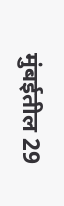मुंबईतील 29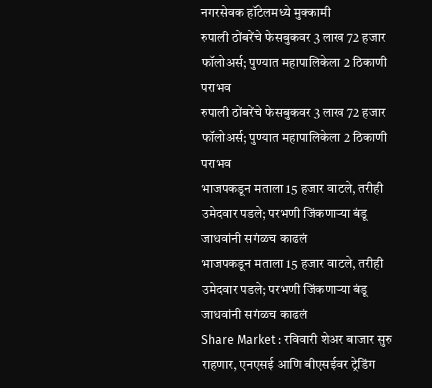नगरसेवक हॉटेलमध्ये मुक्कामी
रुपाली ठोंबरेंचे फेसबुकवर 3 लाख 72 हजार फॉलोअर्स; पुण्यात महापालिकेला 2 ठिकाणी पराभव
रुपाली ठोंबरेंचे फेसबुकवर 3 लाख 72 हजार फॉलोअर्स; पुण्यात महापालिकेला 2 ठिकाणी पराभव
भाजपकडून मताला 15 हजार वाटले, तरीही उमेदवार पडले; परभणी जिंकणाऱ्या बंडू जाधवांनी सगंळच काढलं
भाजपकडून मताला 15 हजार वाटले, तरीही उमेदवार पडले; परभणी जिंकणाऱ्या बंडू जाधवांनी सगंळच काढलं
Share Market : रविवारी शेअर बाजार सुरु राहणार, एनएसई आणि बीएसईवर ट्रेडिंग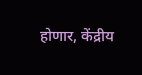होणार, केंद्रीय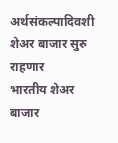अर्थसंकल्पादिवशी शेअर बाजार सुरु राहणार
भारतीय शेअर बाजार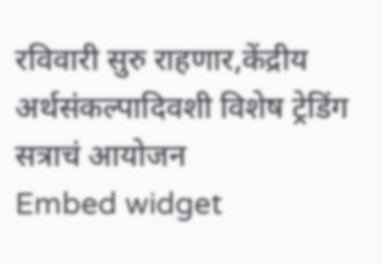रविवारी सुरु राहणार,केंद्रीय अर्थसंकल्पादिवशी विशेष ट्रेडिंग सत्राचं आयोजन
Embed widget